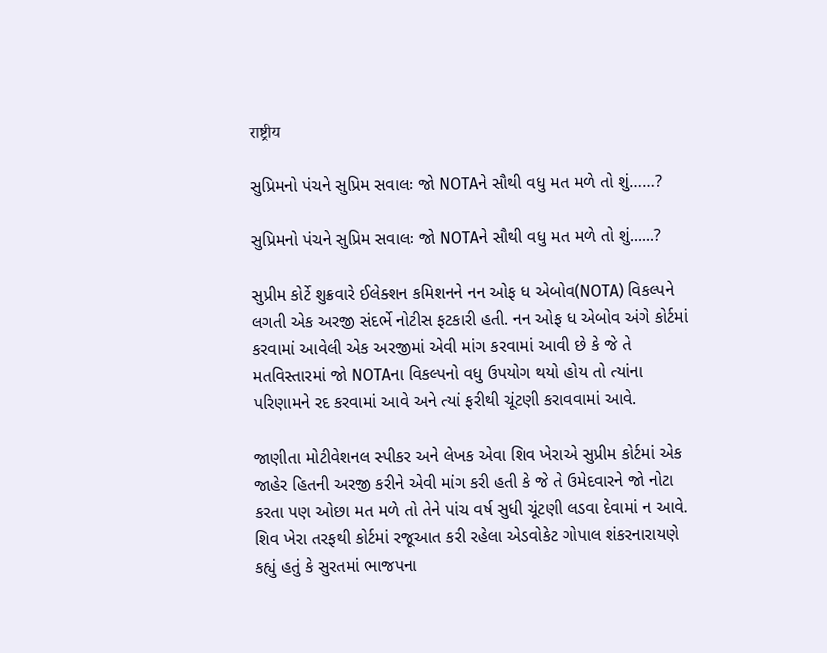राष्ट्रीय

સુપ્રિમનો પંચને સુપ્રિમ સવાલઃ જો NOTAને સૌથી વધુ મત મળે તો શું……?

સુપ્રિમનો પંચને સુપ્રિમ સવાલઃ જો NOTAને સૌથી વધુ મત મળે તો શું......?

સુપ્રીમ કોર્ટે શુક્રવારે ઈલેક્શન કમિશનને નન ઓફ ધ એબોવ(NOTA) વિકલ્પને લગતી એક અરજી સંદર્ભે નોટીસ ફટકારી હતી. નન ઓફ ધ એબોવ અંગે કોર્ટમાં કરવામાં આવેલી એક અરજીમાં એવી માંગ કરવામાં આવી છે કે જે તે મતવિસ્તારમાં જો NOTAના વિકલ્પનો વધુ ઉપયોગ થયો હોય તો ત્યાંના પરિણામને રદ કરવામાં આવે અને ત્યાં ફરીથી ચૂંટણી કરાવવામાં આવે.

જાણીતા મોટીવેશનલ સ્પીકર અને લેખક એવા શિવ ખેરાએ સુપ્રીમ કોર્ટમાં એક જાહેર હિતની અરજી કરીને એવી માંગ કરી હતી કે જે તે ઉમેદવારને જો નોટા કરતા પણ ઓછા મત મળે તો તેને પાંચ વર્ષ સુધી ચૂંટણી લડવા દેવામાં ન આવે. શિવ ખેરા તરફથી કોર્ટમાં રજૂઆત કરી રહેલા એડવોકેટ ગોપાલ શંકરનારાયણે કહ્યું હતું કે સુરતમાં ભાજપના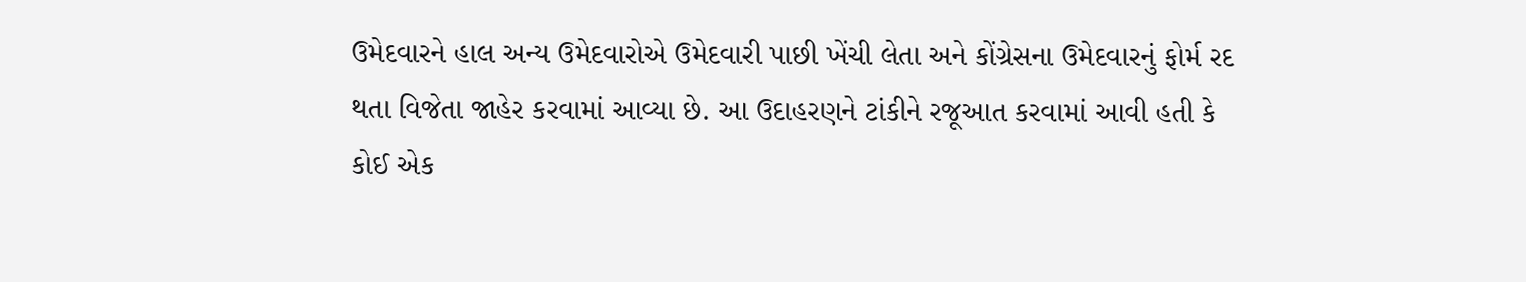ઉમેદવારને હાલ અન્ય ઉમેદવારોએ ઉમેદવારી પાછી ખેંચી લેતા અને કોંગ્રેસના ઉમેદવારનું ફોર્મ રદ થતા વિજેતા જાહેર કરવામાં આવ્યા છે. આ ઉદાહરણને ટાંકીને રજૂઆત કરવામાં આવી હતી કે કોઈ એક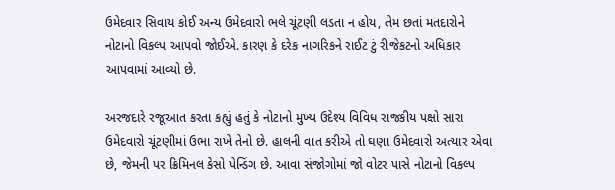ઉમેદવાર સિવાય કોઈ અન્ય ઉમેદવારો ભલે ચૂંટણી લડતા ન હોય, તેમ છતાં મતદારોને નોટાનો વિકલ્પ આપવો જોઈએ. કારણ કે દરેક નાગરિકને રાઈટ ટું રીજેકટનો અધિકાર આપવામાં આવ્યો છે.

અરજદારે રજૂઆત કરતા કહ્યું હતું કે નોટાનો મુખ્ય ઉદેશ્ય વિવિધ રાજકીય પક્ષો સારા ઉમેદવારો ચૂંટણીમાં ઉભા રાખે તેનો છે. હાલની વાત કરીએ તો ઘણા ઉમેદવારો અત્યાર એવા છે, જેમની પર ક્રિમિનલ કેસો પેન્ડિંગ છે. આવા સંજોગોમાં જો વોટર પાસે નોટાનો વિકલ્પ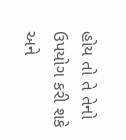હોય તો તે તેનો ઉપયોગ કરી શકે અને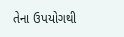તેના ઉપયોગથી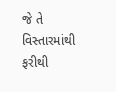જે તે વિસ્તારમાંથી ફરીથી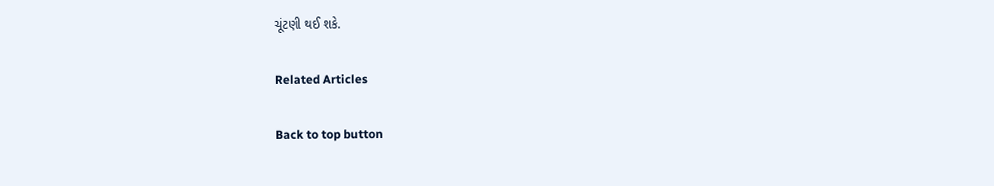ચૂંટણી થઈ શકે.

Related Articles

Back to top button